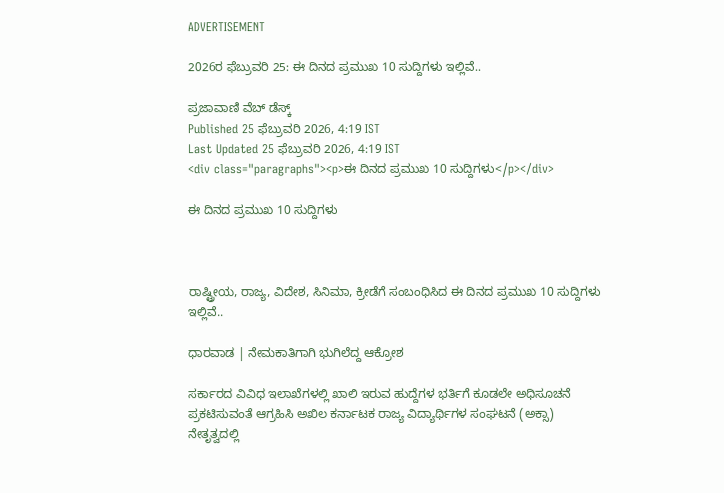ADVERTISEMENT

2026ರ ಫೆಬ್ರುವರಿ 25: ಈ ದಿನದ ಪ್ರಮುಖ 10 ಸುದ್ದಿಗಳು ಇಲ್ಲಿವೆ..

ಪ್ರಜಾವಾಣಿ ವೆಬ್‌ ಡೆಸ್ಕ್‌
Published 25 ಫೆಬ್ರುವರಿ 2026, 4:19 IST
Last Updated 25 ಫೆಬ್ರುವರಿ 2026, 4:19 IST
<div class="paragraphs"><p>ಈ ದಿನದ ಪ್ರಮುಖ 10 ಸುದ್ದಿಗಳು</p></div>

ಈ ದಿನದ ಪ್ರಮುಖ 10 ಸುದ್ದಿಗಳು



ರಾಷ್ಟ್ರೀಯ, ರಾಜ್ಯ, ವಿದೇಶ, ಸಿನಿಮಾ, ಕ್ರೀಡೆಗೆ ಸಂಬಂಧಿಸಿದ ಈ ದಿನದ ಪ್ರಮುಖ 10 ಸುದ್ದಿಗಳು ಇಲ್ಲಿವೆ..

ಧಾರವಾಡ | ನೇಮಕಾತಿಗಾಗಿ ಭುಗಿಲೆದ್ದ ಆಕ್ರೋಶ

ಸರ್ಕಾರದ ವಿವಿಧ ಇಲಾಖೆಗಳಲ್ಲಿ ಖಾಲಿ ಇರುವ ಹುದ್ದೆಗಳ ಭರ್ತಿಗೆ ಕೂಡಲೇ ಅಧಿಸೂಚನೆ ಪ್ರಕಟಿಸುವಂತೆ ಆಗ್ರಹಿಸಿ ಅಖಿಲ ಕರ್ನಾಟಕ ರಾಜ್ಯ ವಿದ್ಯಾರ್ಥಿಗಳ ಸಂಘಟನೆ (ಅಕ್ಸಾ) ನೇತೃತ್ವದಲ್ಲಿ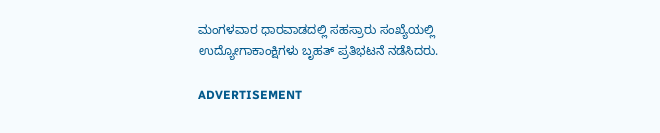ಮಂಗಳವಾರ ಧಾರವಾಡದಲ್ಲಿ ಸಹಸ್ರಾರು ಸಂಖ್ಯೆಯಲ್ಲಿ ಉದ್ಯೋಗಾಕಾಂಕ್ಷಿಗಳು ಬೃಹತ್‌ ಪ್ರತಿಭಟನೆ ನಡೆಸಿದರು.

ADVERTISEMENT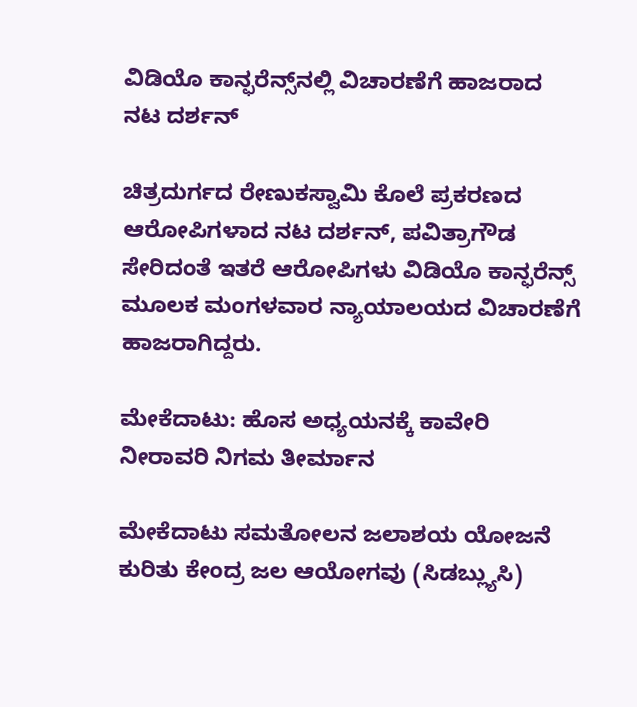ವಿಡಿಯೊ ಕಾನ್ಫರೆನ್ಸ್‌ನಲ್ಲಿ ವಿಚಾರಣೆ‌ಗೆ ಹಾಜರಾದ ನಟ ದರ್ಶನ್‌

ಚಿತ್ರದುರ್ಗದ ರೇಣುಕಸ್ವಾಮಿ ಕೊಲೆ ಪ್ರಕರಣದ ಆರೋ‍ಪಿಗಳಾದ ನಟ ದರ್ಶನ್, ಪವಿತ್ರಾಗೌಡ ಸೇರಿದಂತೆ ಇತರೆ ಆರೋಪಿಗಳು ವಿಡಿಯೊ ಕಾನ್ಫರೆನ್ಸ್ ಮೂಲಕ ಮಂಗಳವಾರ ನ್ಯಾಯಾಲಯದ ವಿಚಾರಣೆಗೆ ಹಾಜರಾಗಿದ್ದರು.

ಮೇಕೆದಾಟು: ಹೊಸ ಅಧ್ಯಯನಕ್ಕೆ ಕಾವೇರಿ ನೀರಾವರಿ ನಿಗಮ ತೀರ್ಮಾನ

ಮೇಕೆದಾಟು ಸಮತೋಲನ ಜಲಾಶಯ ಯೋಜನೆ ಕುರಿತು ಕೇಂದ್ರ ಜಲ ಆಯೋಗವು (ಸಿಡಬ್ಲ್ಯುಸಿ)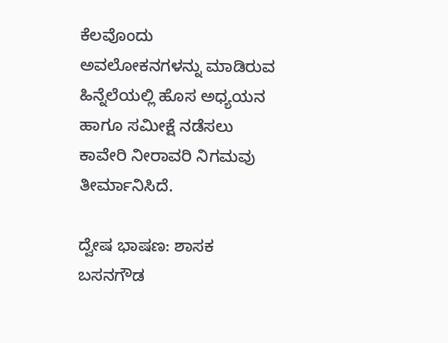ಕೆಲವೊಂದು ಅವಲೋಕನಗಳನ್ನು ಮಾಡಿರುವ ಹಿನ್ನೆಲೆಯಲ್ಲಿ ಹೊಸ ಅಧ್ಯಯನ ಹಾಗೂ ಸಮೀಕ್ಷೆ ನಡೆಸಲು ಕಾವೇರಿ ನೀರಾವರಿ ನಿಗಮವು ತೀರ್ಮಾನಿಸಿದೆ.

ದ್ವೇಷ ಭಾಷಣ: ಶಾಸಕ ಬಸನಗೌಡ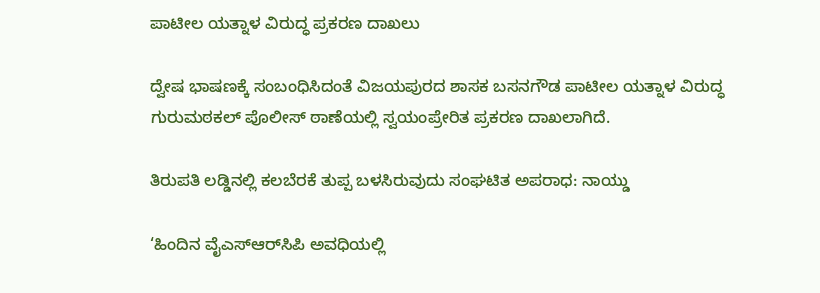ಪಾಟೀಲ ಯತ್ನಾಳ ವಿರುದ್ಧ ಪ್ರಕರಣ ದಾಖಲು

ದ್ವೇಷ ಭಾಷಣಕ್ಕೆ ಸಂಬಂಧಿಸಿದಂತೆ ವಿಜಯಪುರದ ಶಾಸಕ ಬಸನಗೌಡ ಪಾಟೀಲ ಯತ್ನಾಳ ವಿರುದ್ಧ ಗುರುಮಠಕಲ್‌ ಪೊಲೀಸ್‌ ಠಾಣೆಯಲ್ಲಿ ಸ್ವಯಂಪ್ರೇರಿತ ಪ್ರಕರಣ ದಾಖಲಾಗಿದೆ.

ತಿರುಪತಿ ಲಡ್ಡಿನಲ್ಲಿ ಕಲಬೆರಕೆ ತುಪ್ಪ ಬಳಸಿರುವುದು ಸಂಘಟಿತ ಅಪರಾಧ: ನಾಯ್ಡು

‘ಹಿಂದಿನ ವೈಎಸ್‌ಆರ್‌ಸಿಪಿ ಅವಧಿಯಲ್ಲಿ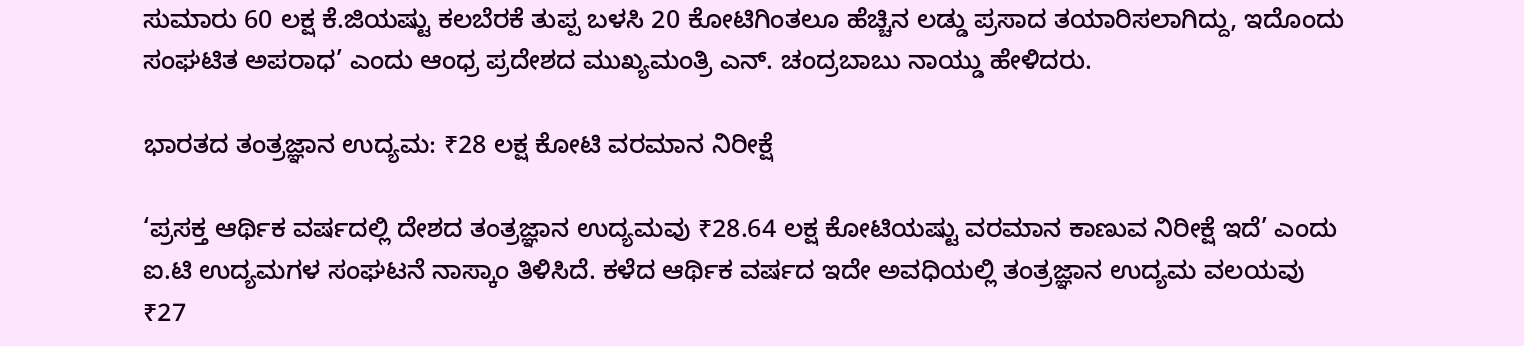ಸುಮಾರು 60 ಲಕ್ಷ ಕೆ.ಜಿಯಷ್ಟು ಕಲಬೆರಕೆ ತುಪ್ಪ ಬಳಸಿ 20 ಕೋಟಿಗಿಂತಲೂ ಹೆಚ್ಚಿನ ಲಡ್ಡು ಪ್ರಸಾದ ತಯಾರಿಸಲಾಗಿದ್ದು, ಇದೊಂದು ಸಂಘಟಿತ ಅಪರಾಧ’ ಎಂದು ಆಂಧ್ರ ಪ್ರದೇಶದ ಮುಖ್ಯಮಂತ್ರಿ ಎನ್‌. ಚಂದ್ರಬಾಬು ನಾಯ್ಡು ಹೇಳಿದರು.

ಭಾರತದ ತಂತ್ರಜ್ಞಾನ ಉದ್ಯಮ: ₹28 ಲಕ್ಷ ಕೋಟಿ ವರಮಾನ ನಿರೀಕ್ಷೆ

‘ಪ್ರಸಕ್ತ ಆರ್ಥಿಕ ವರ್ಷದಲ್ಲಿ ದೇಶದ ತಂತ್ರಜ್ಞಾನ ಉದ್ಯಮವು ₹28.64 ಲಕ್ಷ ಕೋಟಿಯಷ್ಟು ವರಮಾನ ಕಾಣುವ ನಿರೀಕ್ಷೆ ಇದೆ’ ಎಂದು ಐ.ಟಿ ಉದ್ಯಮಗಳ ಸಂಘಟನೆ ನಾಸ್ಕಾಂ ತಿಳಿಸಿದೆ. ಕಳೆದ ಆರ್ಥಿಕ ವರ್ಷದ ಇದೇ ಅವಧಿಯಲ್ಲಿ ತಂತ್ರಜ್ಞಾನ ಉದ್ಯಮ ವಲಯವು ₹27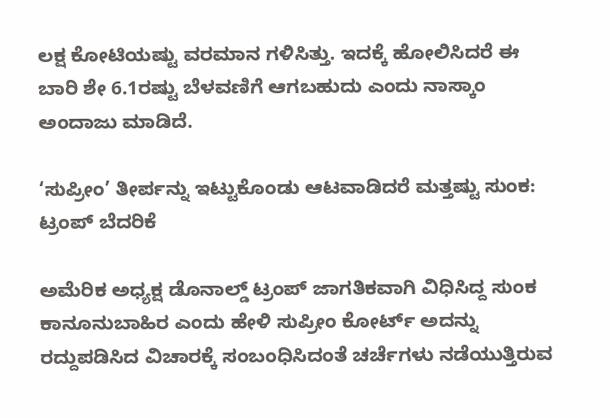ಲಕ್ಷ ಕೋಟಿಯಷ್ಟು ವರಮಾನ ಗಳಿಸಿತ್ತು. ಇದಕ್ಕೆ ಹೋಲಿಸಿದರೆ ಈ ಬಾರಿ ಶೇ 6.1ರಷ್ಟು ಬೆಳವಣಿಗೆ ಆಗಬಹುದು ಎಂದು ನಾಸ್ಕಾಂ ಅಂದಾಜು ಮಾಡಿದೆ.

‘ಸುಪ್ರೀಂ’ ತೀರ್ಪನ್ನು ಇಟ್ಟುಕೊಂಡು ಆಟವಾಡಿದರೆ ಮತ್ತಷ್ಟು ಸುಂಕ: ಟ್ರಂಪ್ ಬೆದರಿಕೆ

ಅಮೆರಿಕ ಅಧ್ಯಕ್ಷ ಡೊನಾಲ್ಡ್ ಟ್ರಂಪ್ ಜಾಗತಿಕವಾಗಿ ವಿಧಿಸಿದ್ದ ಸುಂಕ ಕಾನೂನುಬಾಹಿರ ಎಂದು ಹೇಳಿ ಸುಪ್ರೀಂ ಕೋರ್ಟ್ ಅದನ್ನು ರದ್ದುಪಡಿಸಿದ ವಿಚಾರಕ್ಕೆ ಸಂಬಂಧಿಸಿದಂತೆ ಚರ್ಚೆಗಳು ನಡೆಯುತ್ತಿರುವ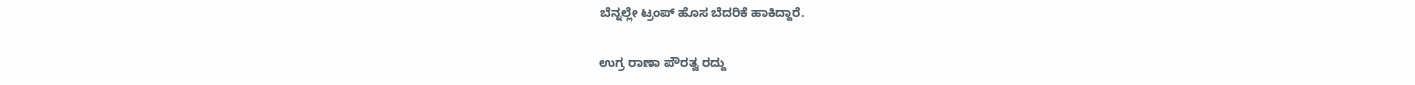ಬೆನ್ನಲ್ಲೇ ಟ್ರಂಪ್ ಹೊಸ ಬೆದರಿಕೆ ಹಾಕಿದ್ದಾರೆ.

ಉಗ್ರ ರಾಣಾ ಪೌರತ್ವ ರದ್ದು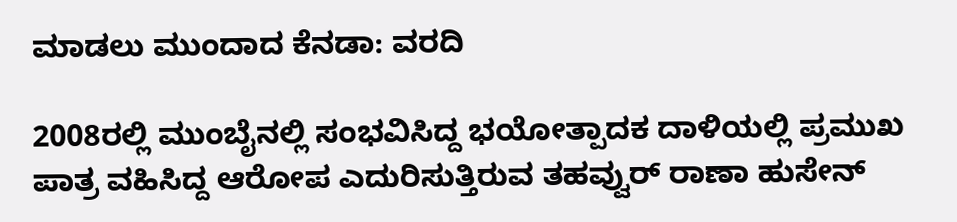ಮಾಡಲು ಮುಂದಾದ ಕೆನಡಾ: ವರದಿ

2008ರಲ್ಲಿ ಮುಂಬೈನಲ್ಲಿ ಸಂಭವಿಸಿದ್ದ ಭಯೋತ್ಪಾದಕ ದಾಳಿಯಲ್ಲಿ ಪ್ರಮುಖ ಪಾತ್ರ ವಹಿಸಿದ್ದ ಆರೋಪ ಎದುರಿಸುತ್ತಿರುವ ತಹವ್ವುರ್ ರಾಣಾ ಹುಸೇನ್‌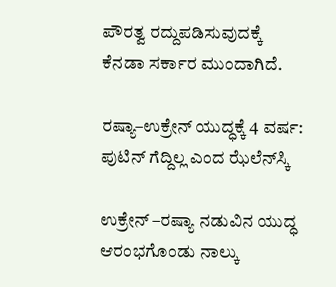ಪೌರತ್ವ ರದ್ದುಪಡಿಸುವುದಕ್ಕೆ ಕೆನಡಾ ಸರ್ಕಾರ ಮುಂದಾಗಿದೆ.

ರಷ್ಯಾ–ಉಕ್ರೇನ್‌ ಯುದ್ಧಕ್ಕೆ 4 ವರ್ಷ: ಪುಟಿನ್‌ ಗೆದ್ದಿಲ್ಲ ಎಂದ ಝೆಲೆನ್‌ಸ್ಕಿ

ಉಕ್ರೇನ್‌ –ರಷ್ಯಾ ನಡುವಿನ ಯುದ್ಧ ಆರಂಭಗೊಂಡು ನಾಲ್ಕು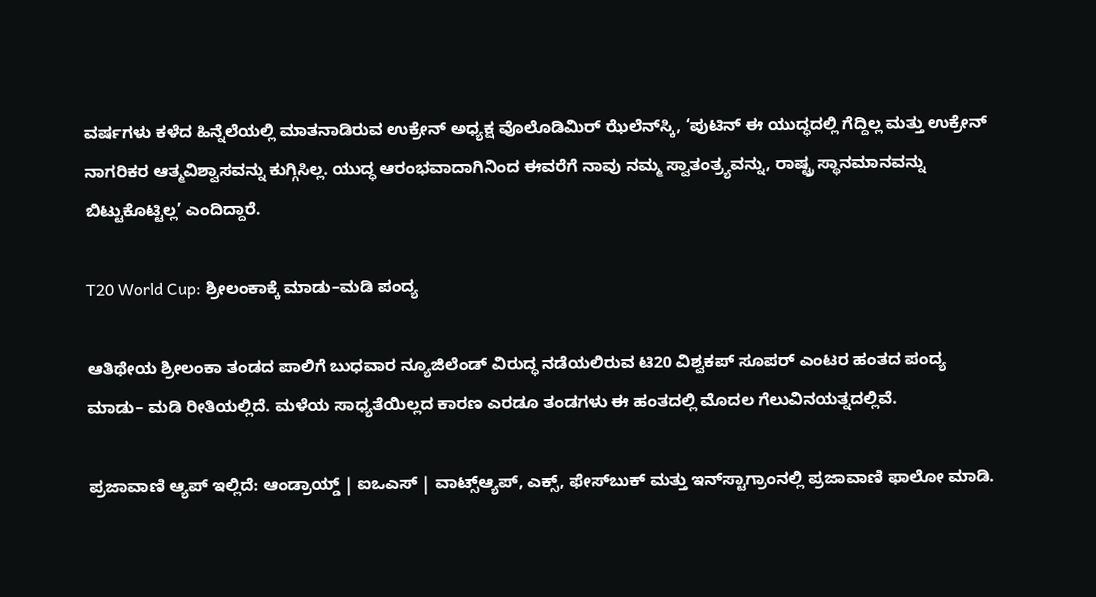ವರ್ಷಗಳು ಕಳೆದ ಹಿನ್ನೆಲೆಯಲ್ಲಿ ಮಾತನಾಡಿರುವ ಉಕ್ರೇನ್‌ ಅಧ್ಯಕ್ಷ ವೊಲೊಡಿಮಿರ್‌ ಝೆಲೆನ್‌ಸ್ಕಿ, ‘ಪುಟಿನ್‌ ಈ ಯುದ್ಧದಲ್ಲಿ ಗೆದ್ದಿಲ್ಲ ಮತ್ತು ಉಕ್ರೇನ್‌ ನಾಗರಿಕರ ಆತ್ಮವಿಶ್ವಾಸವನ್ನು ಕುಗ್ಗಿಸಿಲ್ಲ. ಯುದ್ಧ ಆರಂಭವಾದಾಗಿನಿಂದ ಈವರೆಗೆ ನಾವು ನಮ್ಮ ಸ್ವಾತಂತ್ರ್ಯವನ್ನು, ರಾಷ್ಟ್ರ ಸ್ಥಾನಮಾನವನ್ನು ಬಿಟ್ಟುಕೊಟ್ಟಿಲ್ಲ’ ಎಂದಿದ್ದಾರೆ.

T20 World Cup: ಶ್ರೀಲಂಕಾಕ್ಕೆ ಮಾಡು–ಮಡಿ ಪಂದ್ಯ

ಆತಿಥೇಯ ಶ್ರೀಲಂಕಾ ತಂಡದ ಪಾಲಿಗೆ ಬುಧವಾರ ನ್ಯೂಜಿಲೆಂಡ್ ವಿರುದ್ಧ ನಡೆಯಲಿರುವ ಟಿ20 ವಿಶ್ವಕಪ್ ಸೂಪರ್ ಎಂಟರ ಹಂತದ ಪಂದ್ಯ ಮಾಡು– ಮಡಿ ರೀತಿಯಲ್ಲಿದೆ. ಮಳೆಯ ಸಾಧ್ಯತೆಯಿಲ್ಲದ ಕಾರಣ ಎರಡೂ ತಂಡಗಳು ಈ ಹಂತದಲ್ಲಿ ಮೊದಲ ಗೆಲುವಿನಯತ್ನದಲ್ಲಿವೆ.

ಪ್ರಜಾವಾಣಿ ಆ್ಯಪ್ ಇಲ್ಲಿದೆ: ಆಂಡ್ರಾಯ್ಡ್ | ಐಒಎಸ್ | ವಾಟ್ಸ್ಆ್ಯಪ್, ಎಕ್ಸ್, ಫೇಸ್‌ಬುಕ್ ಮತ್ತು ಇನ್‌ಸ್ಟಾಗ್ರಾಂನಲ್ಲಿ ಪ್ರಜಾವಾಣಿ ಫಾಲೋ ಮಾಡಿ.